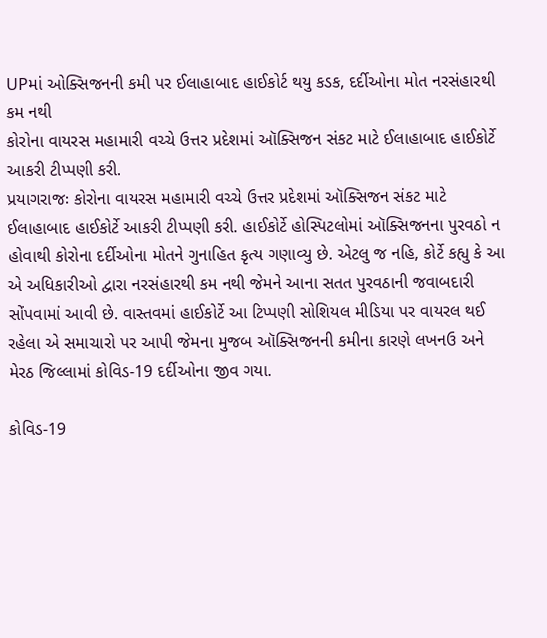UPમાં ઓક્સિજનની કમી પર ઈલાહાબાદ હાઈકોર્ટ થયુ કડક, દર્દીઓના મોત નરસંહારથી કમ નથી
કોરોના વાયરસ મહામારી વચ્ચે ઉત્તર પ્રદેશમાં ઑક્સિજન સંકટ માટે ઈલાહાબાદ હાઈકોર્ટે આકરી ટીપ્પણી કરી.
પ્રયાગરાજઃ કોરોના વાયરસ મહામારી વચ્ચે ઉત્તર પ્રદેશમાં ઑક્સિજન સંકટ માટે ઈલાહાબાદ હાઈકોર્ટે આકરી ટીપ્પણી કરી. હાઈકોર્ટે હોસ્પિટલોમાં ઑક્સિજનના પુરવઠો ન હોવાથી કોરોના દર્દીઓના મોતને ગુનાહિત કૃત્ય ગણાવ્યુ છે. એટલુ જ નહિ, કોર્ટે કહ્યુ કે આ એ અધિકારીઓ દ્વારા નરસંહારથી કમ નથી જેમને આના સતત પુરવઠાની જવાબદારી સોંપવામાં આવી છે. વાસ્તવમાં હાઈકોર્ટે આ ટિપ્પણી સોશિયલ મીડિયા પર વાયરલ થઈ રહેલા એ સમાચારો પર આપી જેમના મુજબ ઑક્સિજનની કમીના કારણે લખનઉ અને મેરઠ જિલ્લામાં કોવિડ-19 દર્દીઓના જીવ ગયા.

કોવિડ-19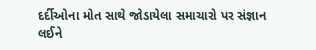દર્દીઓના મોત સાથે જોડાયેલા સમાચારો પર સંજ્ઞાન લઈને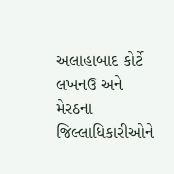અલાહાબાદ કોર્ટે લખનઉ અને મેરઠના જિલ્લાધિકારીઓને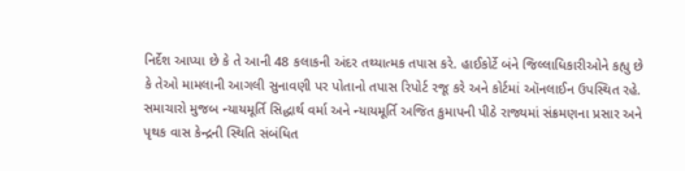નિર્દેશ આપ્યા છે કે તે આની 48 કલાકની અંદર તથ્યાત્મક તપાસ કરે. હાઈકોર્ટે બંને જિલ્લાધિકારીઓને કહ્યુ છે કે તેઓ મામલાની આગલી સુનાવણી પર પોતાનો તપાસ રિપોર્ટ રજૂ કરે અને કોર્ટમાં ઑનલાઈન ઉપસ્થિત રહે. સમાચારો મુજબ ન્યાયમૂર્તિ સિદ્ધાર્થ વર્મા અને ન્યાયમૂર્તિ અજિત કુમાપની પીઠે રાજ્યમાં સંક્રમણના પ્રસાર અને પૃથક વાસ કેન્દ્રની સ્થિતિ સંબંધિત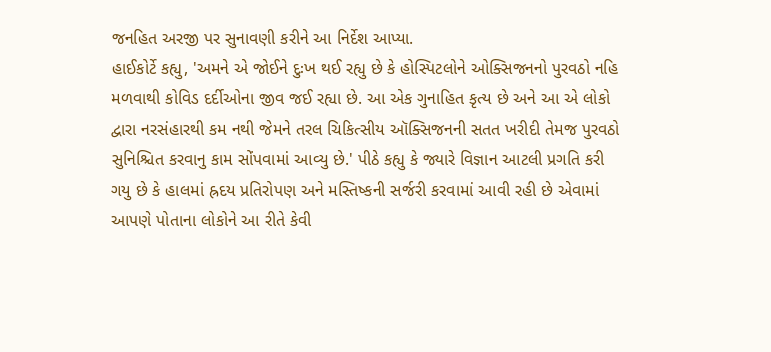જનહિત અરજી પર સુનાવણી કરીને આ નિર્દેશ આપ્યા.
હાઈકોર્ટે કહ્યુ, 'અમને એ જોઈને દુઃખ થઈ રહ્યુ છે કે હોસ્પિટલોને ઓક્સિજનનો પુરવઠો નહિ મળવાથી કોવિડ દર્દીઓના જીવ જઈ રહ્યા છે. આ એક ગુનાહિત કૃત્ય છે અને આ એ લોકો દ્વારા નરસંહારથી કમ નથી જેમને તરલ ચિકિત્સીય ઑક્સિજનની સતત ખરીદી તેમજ પુરવઠો સુનિશ્ચિત કરવાનુ કામ સોંપવામાં આવ્યુ છે.' પીઠે કહ્યુ કે જ્યારે વિજ્ઞાન આટલી પ્રગતિ કરી ગયુ છે કે હાલમાં હ્રદય પ્રતિરોપણ અને મસ્તિષ્કની સર્જરી કરવામાં આવી રહી છે એવામાં આપણે પોતાના લોકોને આ રીતે કેવી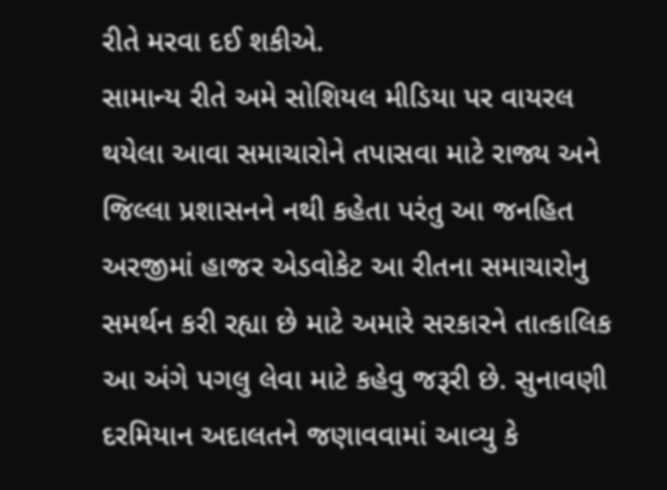રીતે મરવા દઈ શકીએ.
સામાન્ય રીતે અમે સોશિયલ મીડિયા પર વાયરલ થયેલા આવા સમાચારોને તપાસવા માટે રાજ્ય અને જિલ્લા પ્રશાસનને નથી કહેતા પરંતુ આ જનહિત અરજીમાં હાજર એડવોકેટ આ રીતના સમાચારોનુ સમર્થન કરી રહ્યા છે માટે અમારે સરકારને તાત્કાલિક આ અંગે પગલુ લેવા માટે કહેવુ જરૂરી છે. સુનાવણી દરમિયાન અદાલતને જણાવવામાં આવ્યુ કે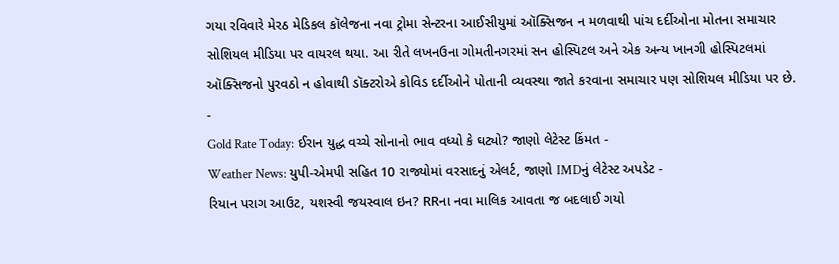ગયા રવિવારે મેરઠ મેડિકલ કૉલેજના નવા ટ્રોમા સેન્ટરના આઈસીયુમાં ઑક્સિજન ન મળવાથી પાંચ દર્દીઓના મોતના સમાચાર સોશિયલ મીડિયા પર વાયરલ થયા. આ રીતે લખનઉના ગોમતીનગરમાં સન હોસ્પિટલ અને એક અન્ય ખાનગી હોસ્પિટલમાં ઑક્સિજનો પુરવઠો ન હોવાથી ડૉક્ટરોએ કોવિડ દર્દીઓને પોતાની વ્યવસ્થા જાતે કરવાના સમાચાર પણ સોશિયલ મીડિયા પર છે.
-
Gold Rate Today: ઈરાન યુદ્ધ વચ્ચે સોનાનો ભાવ વધ્યો કે ઘટ્યો? જાણો લેટેસ્ટ કિંમત -
Weather News: યુપી-એમપી સહિત 10 રાજ્યોમાં વરસાદનું એલર્ટ, જાણો IMDનું લેટેસ્ટ અપડેટ -
રિયાન પરાગ આઉટ, યશસ્વી જયસ્વાલ ઇન? RRના નવા માલિક આવતા જ બદલાઈ ગયો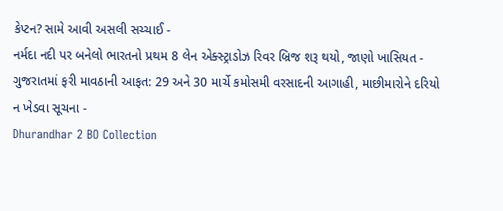કેપ્ટન? સામે આવી અસલી સચ્ચાઈ -
નર્મદા નદી પર બનેલો ભારતનો પ્રથમ 8 લેન એક્સ્ટ્રાડોઝ રિવર બ્રિજ શરૂ થયો, જાણો ખાસિયત -
ગુજરાતમાં ફરી માવઠાની આફત: 29 અને 30 માર્ચે કમોસમી વરસાદની આગાહી, માછીમારોને દરિયો ન ખેડવા સૂચના -
Dhurandhar 2 BO Collection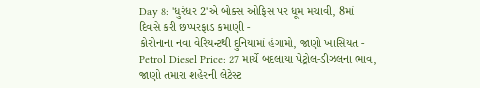Day 8: 'ધુરંધર 2'એ બોક્સ ઓફિસ પર ધૂમ મચાવી, 8માં દિવસે કરી છપ્પરફાડ કમાણી -
કોરોનાના નવા વેરિયન્ટથી દુનિયામાં હંગામો, જાણો ખાસિયત -
Petrol Diesel Price: 27 માર્ચે બદલાયા પેટ્રોલ-ડીઝલના ભાવ, જાણો તમારા શહેરની લેટેસ્ટ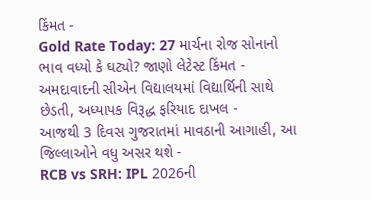કિંમત -
Gold Rate Today: 27 માર્ચના રોજ સોનાનો ભાવ વધ્યો કે ઘટ્યો? જાણો લેટેસ્ટ કિંમત -
અમદાવાદની સીએન વિદ્યાલયમાં વિદ્યાર્થિની સાથે છેડતી, અધ્યાપક વિરૂદ્ધ ફરિયાદ દાખલ -
આજથી 3 દિવસ ગુજરાતમાં માવઠાની આગાહી, આ જિલ્લાઓને વધુ અસર થશે -
RCB vs SRH: IPL 2026ની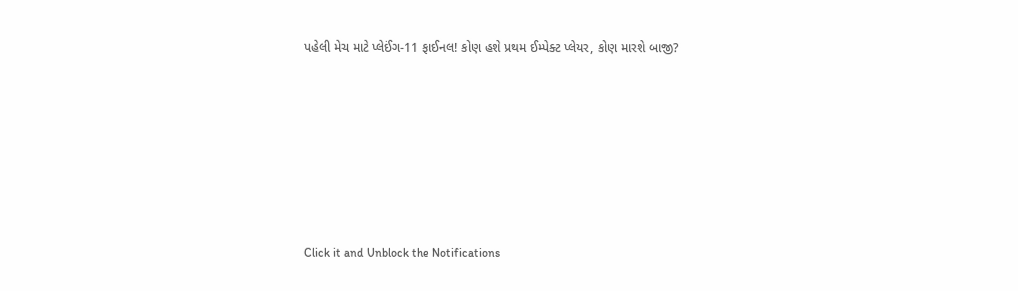પહેલી મેચ માટે પ્લેઈંગ-11 ફાઈનલ! કોણ હશે પ્રથમ ઈમ્પેક્ટ પ્લેયર, કોણ મારશે બાજી?









Click it and Unblock the Notifications